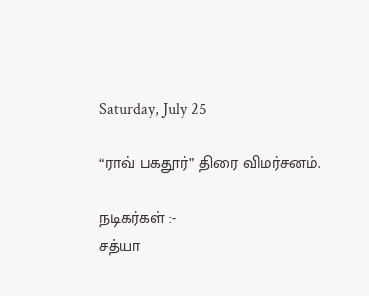Saturday, July 25

“ராவ் பகதூர்” திரை விமர்சனம்.

நடிகர்கள் :-
சத்யா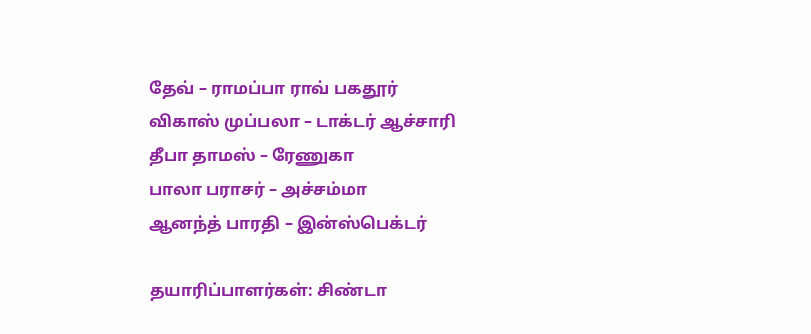தேவ் – ராமப்பா ராவ் பகதூர்
விகாஸ் முப்பலா – டாக்டர் ஆச்சாரி
தீபா தாமஸ் – ரேணுகா
பாலா பராசர் – அச்சம்மா
ஆனந்த் பாரதி – இன்ஸ்பெக்டர்

தயாரிப்பாளர்கள்: சிண்டா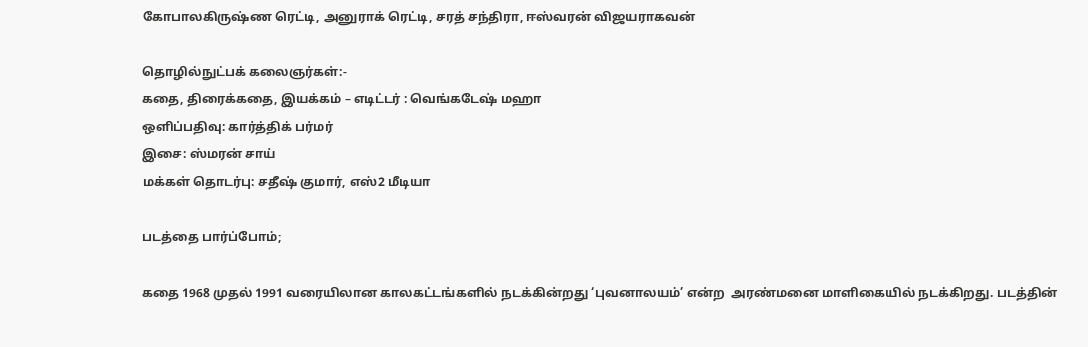கோபாலகிருஷ்ண ரெட்டி, அனுராக் ரெட்டி, சரத் சந்திரா, ஈஸ்வரன் விஜயராகவன்

தொழில்நுட்பக் கலைஞர்கள்:-
கதை, திரைக்கதை, இயக்கம் – எடிட்டர் : வெங்கடேஷ் மஹா
ஒளிப்பதிவு: கார்த்திக் பர்மர்
இசை: ஸ்மரன் சாய்
மக்கள் தொடர்பு: சதீஷ் குமார், எஸ்2 மீடியா

படத்தை பார்ப்போம்;

கதை 1968 முதல் 1991 வரையிலான காலகட்டங்களில் நடக்கின்றது ‘புவனாலயம்’ என்ற  அரண்மனை மாளிகையில் நடக்கிறது. படத்தின்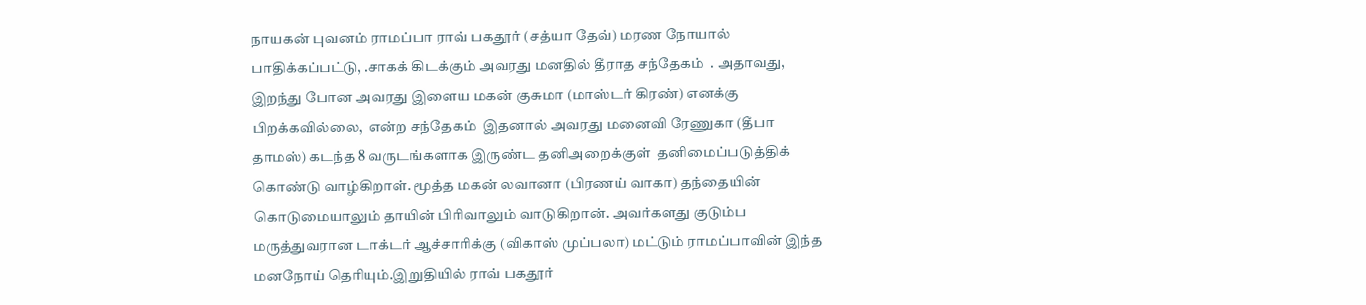நாயகன் புவனம் ராமப்பா ராவ் பகதூர் (சத்யா தேவ்) மரண நோயால்  பாதிக்கப்பட்டு, .சாகக் கிடக்கும் அவரது மனதில் தீராத சந்தேகம்  . அதாவது, இறந்து போன அவரது இளைய மகன் குசுமா (மாஸ்டர் கிரண்) எனக்கு பிறக்கவில்லை,  என்ற சந்தேகம்  இதனால் அவரது மனைவி ரேணுகா (தீபா தாமஸ்) கடந்த 8 வருடங்களாக இருண்ட தனிஅறைக்குள்  தனிமைப்படுத்திக் கொண்டு வாழ்கிறாள். மூத்த மகன் லவானா (பிரணய் வாகா) தந்தையின் கொடுமையாலும் தாயின் பிரிவாலும் வாடுகிறான். அவர்களது குடும்ப மருத்துவரான டாக்டர் ஆச்சாரிக்கு (விகாஸ் முப்பலா) மட்டும் ராமப்பாவின் இந்த மனநோய் தெரியும்.இறுதியில் ராவ் பகதூர்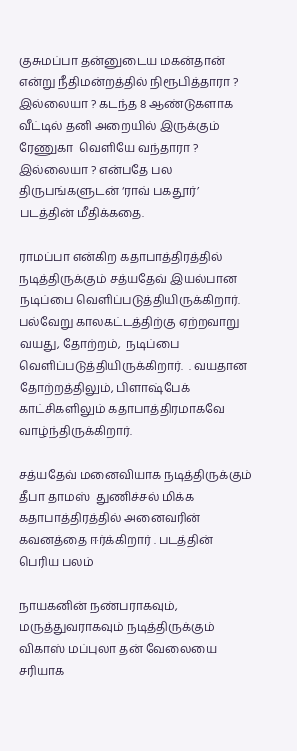குசுமப்பா தன்னுடைய மகன்தான் என்று நீதிமன்றத்தில் நிரூபித்தாரா ? இல்லையா ? கடந்த 8 ஆண்டுகளாக வீட்டில் தனி அறையில் இருக்கும் ரேணுகா  வெளியே வந்தாரா ? இல்லையா ? என்பதே பல திருபங்களுடன் ‘ராவ் பகதூர்’ படத்தின் மீதிக்கதை.

ராமப்பா என்கிற கதாபாத்திரத்தில் நடித்திருக்கும் சத்யதேவ் இயல்பான நடிப்பை வெளிப்படுத்தியிருக்கிறார். பல்வேறு காலகட்டத்திற்கு ஏற்றவாறு வயது, தோற்றம்,  நடிப்பை வெளிப்படுத்தியிருக்கிறார்.  . வயதான தோற்றத்திலும், பிளாஷ்பேக் காட்சிகளிலும் கதாபாத்திரமாகவே வாழ்ந்திருக்கிறார்.

சத்யதேவ் மனைவியாக நடித்திருக்கும் தீபா தாமஸ்  துணிச்சல் மிக்க கதாபாத்திரத்தில் அனைவரின் கவனத்தை ஈர்க்கிறார் . படத்தின் பெரிய பலம்

நாயகனின் நண்பராகவும், மருத்துவராகவும் நடித்திருக்கும் விகாஸ் மப்புலா தன் வேலையை சரியாக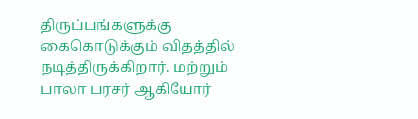திருப்பங்களுக்கு கைகொடுக்கும் விதத்தில் நடித்திருக்கிறார். மற்றும் பாலா பரசர் ஆகியோர்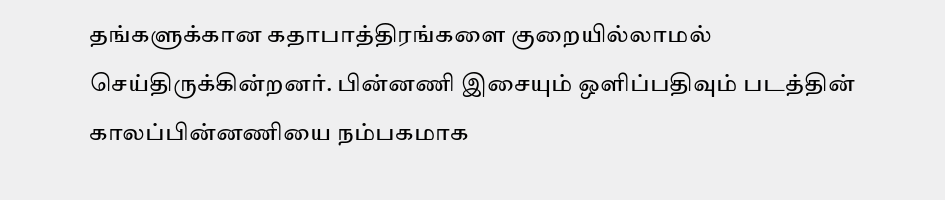தங்களுக்கான கதாபாத்திரங்களை குறையில்லாமல் செய்திருக்கின்றனர். பின்னணி இசையும் ஒளிப்பதிவும் படத்தின் காலப்பின்னணியை நம்பகமாக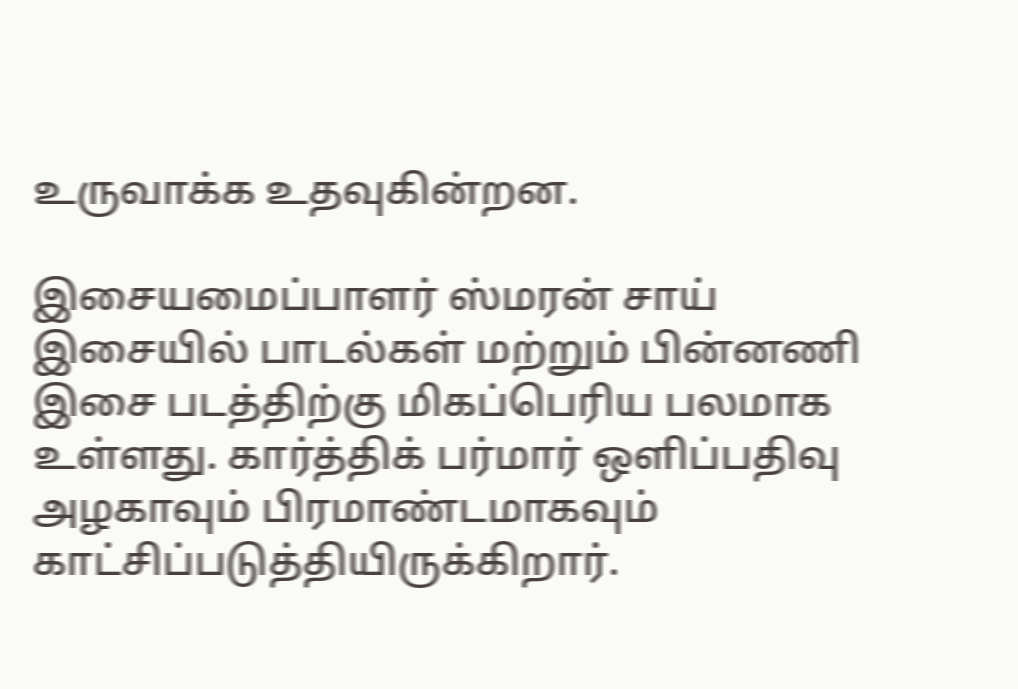உருவாக்க உதவுகின்றன.

இசையமைப்பாளர் ஸ்மரன் சாய் இசையில் பாடல்கள் மற்றும் பின்னணி இசை படத்திற்கு மிகப்பெரிய பலமாக உள்ளது. கார்த்திக் பர்மார் ஒளிப்பதிவு அழகாவும் பிரமாண்டமாகவும் காட்சிப்படுத்தியிருக்கிறார்.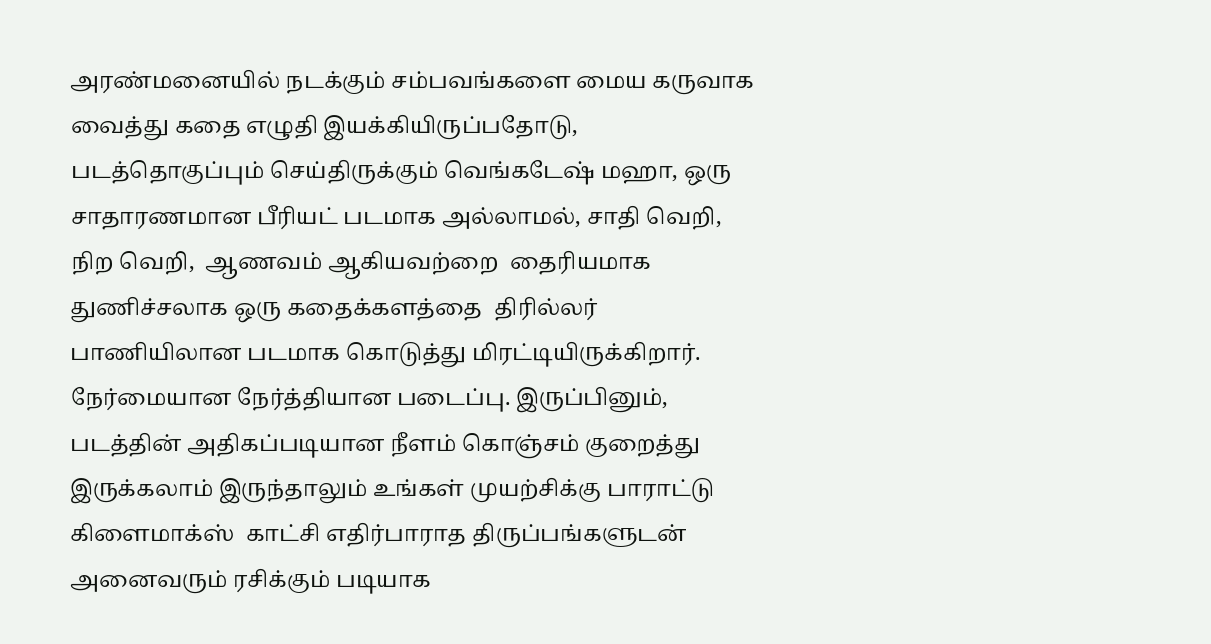அரண்மனையில் நடக்கும் சம்பவங்களை மைய கருவாக வைத்து கதை எழுதி இயக்கியிருப்பதோடு, படத்தொகுப்பும் செய்திருக்கும் வெங்கடேஷ் மஹா, ஒரு சாதாரணமான பீரியட் படமாக அல்லாமல், சாதி வெறி, நிற வெறி,  ஆணவம் ஆகியவற்றை  தைரியமாக துணிச்சலாக ஒரு கதைக்களத்தை  திரில்லர் பாணியிலான படமாக கொடுத்து மிரட்டியிருக்கிறார். நேர்மையான நேர்த்தியான படைப்பு. இருப்பினும், படத்தின் அதிகப்படியான நீளம் கொஞ்சம் குறைத்து இருக்கலாம் இருந்தாலும் உங்கள் முயற்சிக்கு பாராட்டு கிளைமாக்ஸ்  காட்சி எதிர்பாராத திருப்பங்களுடன் அனைவரும் ரசிக்கும் படியாக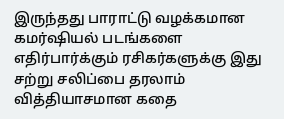இருந்தது பாராட்டு வழக்கமான கமர்ஷியல் படங்களை எதிர்பார்க்கும் ரசிகர்களுக்கு இது சற்று சலிப்பை தரலாம் வித்தியாசமான கதை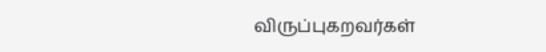விருப்புகறவர்கள்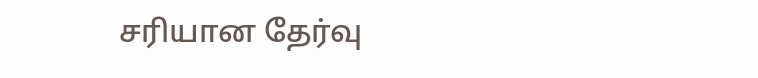சரியான தேர்வு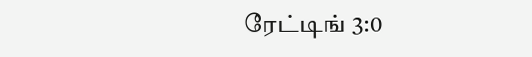ரேட்டிங் 3:0